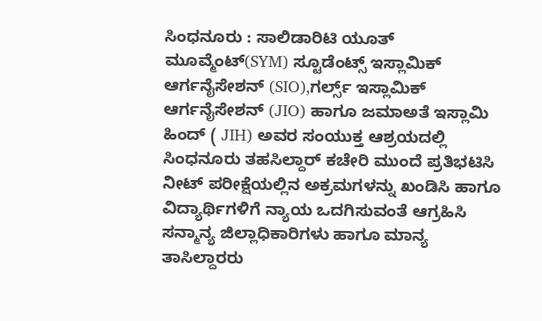ಸಿಂಧನೂರು : ಸಾಲಿಡಾರಿಟಿ ಯೂತ್ ಮೂವ್ಮೆಂಟ್(SYM) ಸ್ಟೂಡೆಂಟ್ಸ್ ಇಸ್ಲಾಮಿಕ್ ಆರ್ಗನೈಸೇಶನ್ (SIO),ಗರ್ಲ್ಸ್ ಇಸ್ಲಾಮಿಕ್ ಆರ್ಗನೈಸೇಶನ್ (JIO) ಹಾಗೂ ಜಮಾಅತೆ ಇಸ್ಲಾಮಿ ಹಿಂದ್ ( JIH) ಅವರ ಸಂಯುಕ್ತ ಆಶ್ರಯದಲ್ಲಿ ಸಿಂಧನೂರು ತಹಸಿಲ್ದಾರ್ ಕಚೇರಿ ಮುಂದೆ ಪ್ರತಿಭಟಿಸಿ ನೀಟ್ ಪರೀಕ್ಷೆಯಲ್ಲಿನ ಅಕ್ರಮಗಳನ್ನು ಖಂಡಿಸಿ ಹಾಗೂ ವಿದ್ಯಾರ್ಥಿಗಳಿಗೆ ನ್ಯಾಯ ಒದಗಿಸುವಂತೆ ಆಗ್ರಹಿಸಿ ಸನ್ಮಾನ್ಯ ಜಿಲ್ಲಾಧಿಕಾರಿಗಳು ಹಾಗೂ ಮಾನ್ಯ ತಾಸಿಲ್ದಾರರು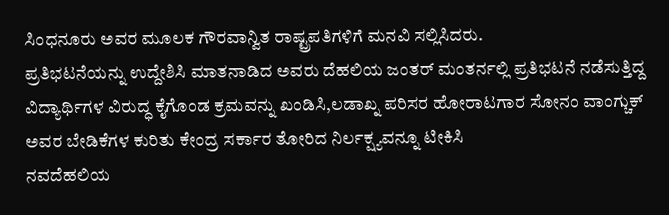ಸಿಂಧನೂರು ಅವರ ಮೂಲಕ ಗೌರವಾನ್ವಿತ ರಾಷ್ಟ್ರಪತಿಗಳಿಗೆ ಮನವಿ ಸಲ್ಲಿಸಿದರು.
ಪ್ರತಿಭಟನೆಯನ್ನು ಉದ್ದೇಶಿಸಿ ಮಾತನಾಡಿದ ಅವರು ದೆಹಲಿಯ ಜಂತರ್ ಮಂತರ್ನಲ್ಲಿ ಪ್ರತಿಭಟನೆ ನಡೆಸುತ್ತಿದ್ದ ವಿದ್ಯಾರ್ಥಿಗಳ ವಿರುದ್ಧ ಕೈಗೊಂಡ ಕ್ರಮವನ್ನು ಖಂಡಿಸಿ,ಲಡಾಖ್ನ ಪರಿಸರ ಹೋರಾಟಗಾರ ಸೋನಂ ವಾಂಗ್ಚುಕ್ ಅವರ ಬೇಡಿಕೆಗಳ ಕುರಿತು ಕೇಂದ್ರ ಸರ್ಕಾರ ತೋರಿದ ನಿರ್ಲಕ್ಷ್ಯವನ್ನೂ ಟೀಕಿಸಿ
ನವದೆಹಲಿಯ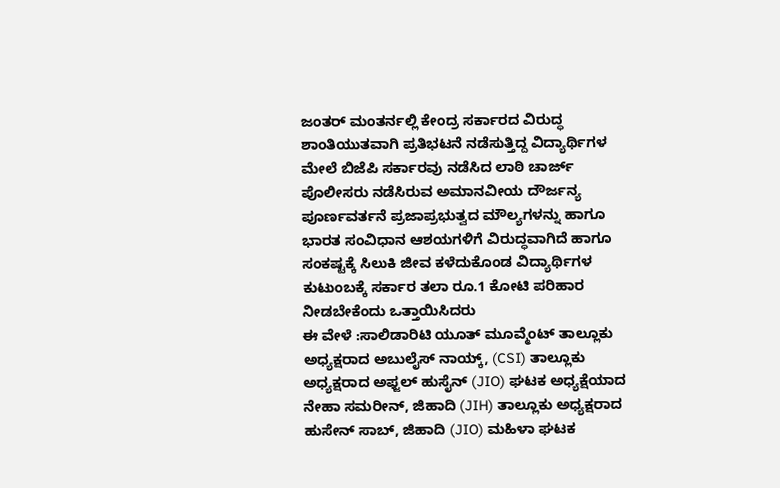ಜಂತರ್ ಮಂತರ್ನಲ್ಲಿ ಕೇಂದ್ರ ಸರ್ಕಾರದ ವಿರುದ್ಧ ಶಾಂತಿಯುತವಾಗಿ ಪ್ರತಿಭಟನೆ ನಡೆಸುತ್ತಿದ್ದ ವಿದ್ಯಾರ್ಥಿಗಳ ಮೇಲೆ ಬಿಜೆಪಿ ಸರ್ಕಾರವು ನಡೆಸಿದ ಲಾಠಿ ಚಾರ್ಜ್ ಪೊಲೀಸರು ನಡೆಸಿರುವ ಅಮಾನವೀಯ ದೌರ್ಜನ್ಯ ಪೂರ್ಣವರ್ತನೆ ಪ್ರಜಾಪ್ರಭುತ್ವದ ಮೌಲ್ಯಗಳನ್ನು ಹಾಗೂ ಭಾರತ ಸಂವಿಧಾನ ಆಶಯಗಳಿಗೆ ವಿರುದ್ಧವಾಗಿದೆ ಹಾಗೂ ಸಂಕಷ್ಟಕ್ಕೆ ಸಿಲುಕಿ ಜೀವ ಕಳೆದುಕೊಂಡ ವಿದ್ಯಾರ್ಥಿಗಳ ಕುಟುಂಬಕ್ಕೆ ಸರ್ಕಾರ ತಲಾ ರೂ.1 ಕೋಟಿ ಪರಿಹಾರ ನೀಡಬೇಕೆಂದು ಒತ್ತಾಯಿಸಿದರು
ಈ ವೇಳೆ :ಸಾಲಿಡಾರಿಟಿ ಯೂತ್ ಮೂವ್ಮೆಂಟ್ ತಾಲ್ಲೂಕು ಅಧ್ಯಕ್ಷರಾದ ಅಬುಲೈಸ್ ನಾಯ್ಕ್, (CSI) ತಾಲ್ಲೂಕು ಅಧ್ಯಕ್ಷರಾದ ಅಫ್ಜಲ್ ಹುಸೈನ್ (JIO) ಘಟಕ ಅಧ್ಯಕ್ಷೆಯಾದ ನೇಹಾ ಸಮರೀನ್, ಜಿಹಾದಿ (JIH) ತಾಲ್ಲೂಕು ಅಧ್ಯಕ್ಷರಾದ ಹುಸೇನ್ ಸಾಬ್, ಜಿಹಾದಿ (JIO) ಮಹಿಳಾ ಘಟಕ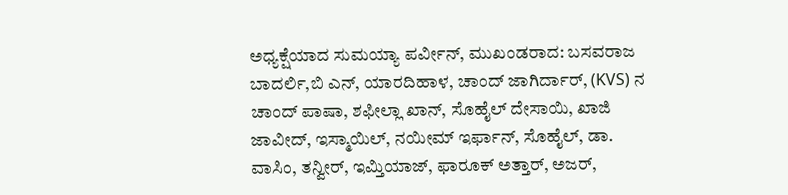ಅಧ್ಯಕ್ಷೆಯಾದ ಸುಮಯ್ಯಾ ಪರ್ವೀನ್, ಮುಖಂಡರಾದ: ಬಸವರಾಜ ಬಾದರ್ಲಿ,ಬಿ ಎನ್, ಯಾರದಿಹಾಳ, ಚಾಂದ್ ಜಾಗಿರ್ದಾರ್, (KVS) ನ ಚಾಂದ್ ಪಾಷಾ, ಶಫೀಲ್ಲಾ ಖಾನ್, ಸೊಹೈಲ್ ದೇಸಾಯಿ, ಖಾಜಿ ಜಾವೀದ್, ಇಸ್ಮಾಯಿಲ್, ನಯೀಮ್ ಇರ್ಫಾನ್, ಸೊಹೈಲ್, ಡಾ. ವಾಸಿಂ, ತನ್ವೀರ್, ಇಮ್ತಿಯಾಜ್, ಫಾರೂಕ್ ಅತ್ತಾರ್, ಅಜರ್,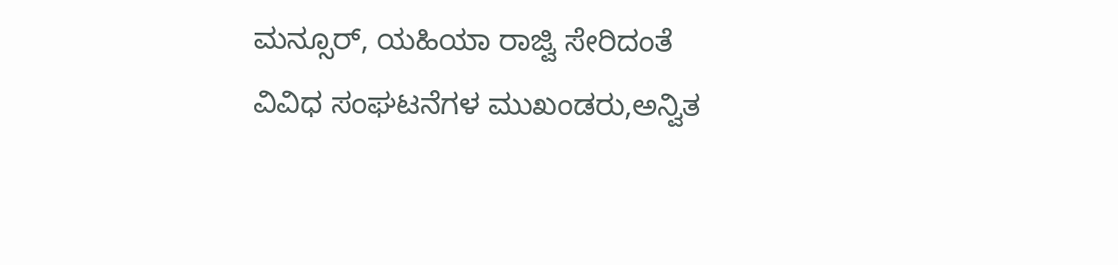ಮನ್ಸೂರ್, ಯಹಿಯಾ ರಾಜ್ವಿ ಸೇರಿದಂತೆ ವಿವಿಧ ಸಂಘಟನೆಗಳ ಮುಖಂಡರು,ಅನ್ವಿತ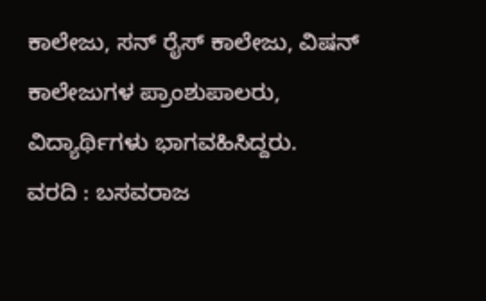ಕಾಲೇಜು, ಸನ್ ರೈಸ್ ಕಾಲೇಜು, ವಿಷನ್ ಕಾಲೇಜುಗಳ ಪ್ರಾಂಶುಪಾಲರು, ವಿದ್ಯಾರ್ಥಿಗಳು ಭಾಗವಹಿಸಿದ್ದರು.
ವರದಿ : ಬಸವರಾಜ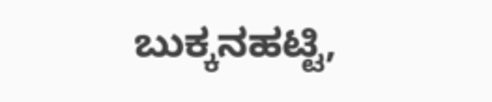ಬುಕ್ಕನಹಟ್ಟಿ,